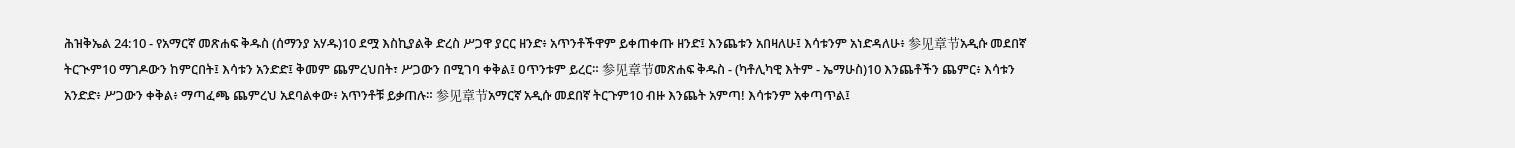ሕዝቅኤል 24:10 - የአማርኛ መጽሐፍ ቅዱስ (ሰማንያ አሃዱ)10 ደሟ እስኪያልቅ ድረስ ሥጋዋ ያርር ዘንድ፥ አጥንቶችዋም ይቀጠቀጡ ዘንድ፤ እንጨቱን አበዛለሁ፤ እሳቱንም አነድዳለሁ፥ 参见章节አዲሱ መደበኛ ትርጒም10 ማገዶውን ከምርበት፤ እሳቱን አንድድ፤ ቅመም ጨምረህበት፣ ሥጋውን በሚገባ ቀቅል፤ ዐጥንቱም ይረር። 参见章节መጽሐፍ ቅዱስ - (ካቶሊካዊ እትም - ኤማሁስ)10 እንጨቶችን ጨምር፥ እሳቱን አንድድ፥ ሥጋውን ቀቅል፥ ማጣፈጫ ጨምረህ አደባልቀው፥ አጥንቶቹ ይቃጠሉ። 参见章节አማርኛ አዲሱ መደበኛ ትርጉም10 ብዙ እንጨት አምጣ! እሳቱንም አቀጣጥል፤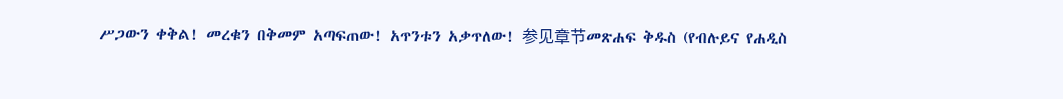ሥጋውን ቀቅል! መረቁን በቅመም አጣፍጠው! አጥንቱን አቃጥለው! 参见章节መጽሐፍ ቅዱስ (የብሉይና የሐዲስ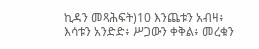ኪዳን መጻሕፍት)10 እንጨቱን አብዛ፥ እሳቱን አንድድ፥ ሥጋውን ቀቅል፥ መረቁን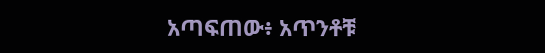አጣፍጠው፥ አጥንቶቹ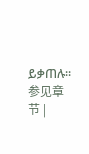ይቃጠሉ። 参见章节 |